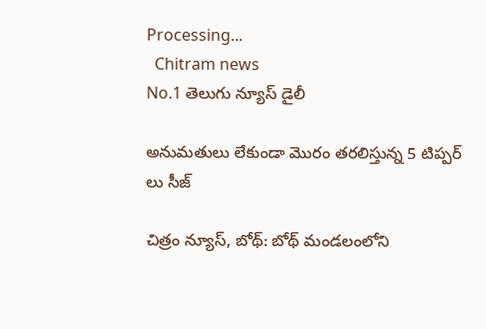Processing...
  Chitram news
No.1 తెలుగు న్యూస్ డైలీ

అనుమతులు లేకుండా మొరం తరలిస్తున్న 5 టిప్పర్ లు సీజ్

చిత్రం న్యూస్, బోథ్: బోథ్ మండలంలోని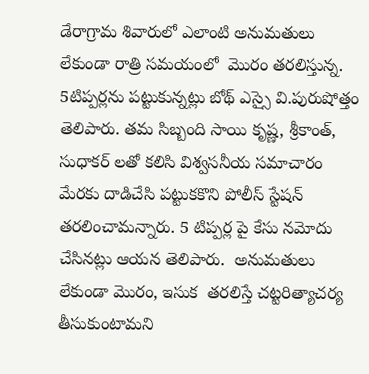డేరాగ్రామ శివారులో ఎలాంటి అనుమతులు లేకుండా రాత్రి సమయంలో  మొరం తరలిస్తున్న. 5టిప్పర్లను పట్టుకున్నట్లు బోథ్ ఎస్సై వి.పురుషోత్తం తెలిపారు. తమ సిబ్బంది సాయి కృష్ణ, శ్రీకాంత్, సుధాకర్ లతో కలిసి విశ్వసనీయ సమాచారం మేరకు దాడిచేసి పట్టుకకొని పోలీస్ స్టేషన్ తరలించామన్నారు. 5 టిప్పర్ల పై కేసు నమోదు చేసినట్లు ఆయన తెలిపారు.  అనుమతులు లేకుండా మొరం, ఇసుక  తరలిస్తే చట్టరిత్యాచర్య తీసుకుంటామని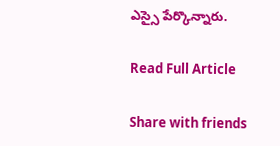ఎస్సై పేర్కొన్నారు.

Read Full Article

Share with friends